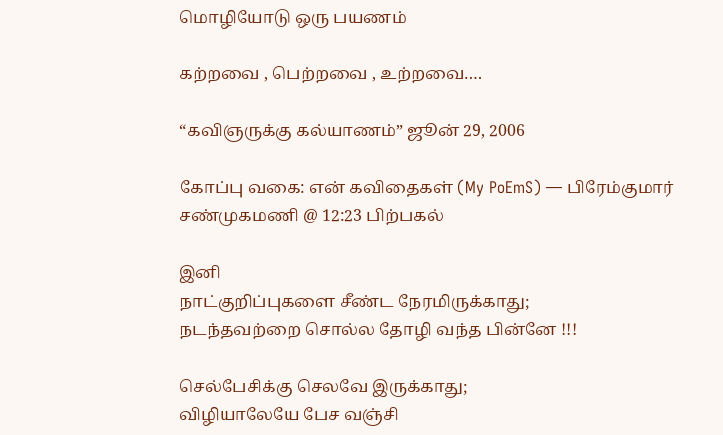மொழியோடு ஒரு பயணம்

கற்றவை , பெற்றவை , உற்றவை….

“கவிஞருக்கு கல்யாணம்” ஜூன் 29, 2006

கோப்பு வகை: என் கவிதைகள் (My PoEmS) — பிரேம்குமார் சண்முகமணி @ 12:23 பிற்பகல்

இனி
நாட்குறிப்புகளை சீண்ட நேரமிருக்காது;
நடந்தவற்றை சொல்ல தோழி வந்த பின்னே !!!

செல்பேசிக்கு செலவே இருக்காது;
விழியாலேயே பேச வஞ்சி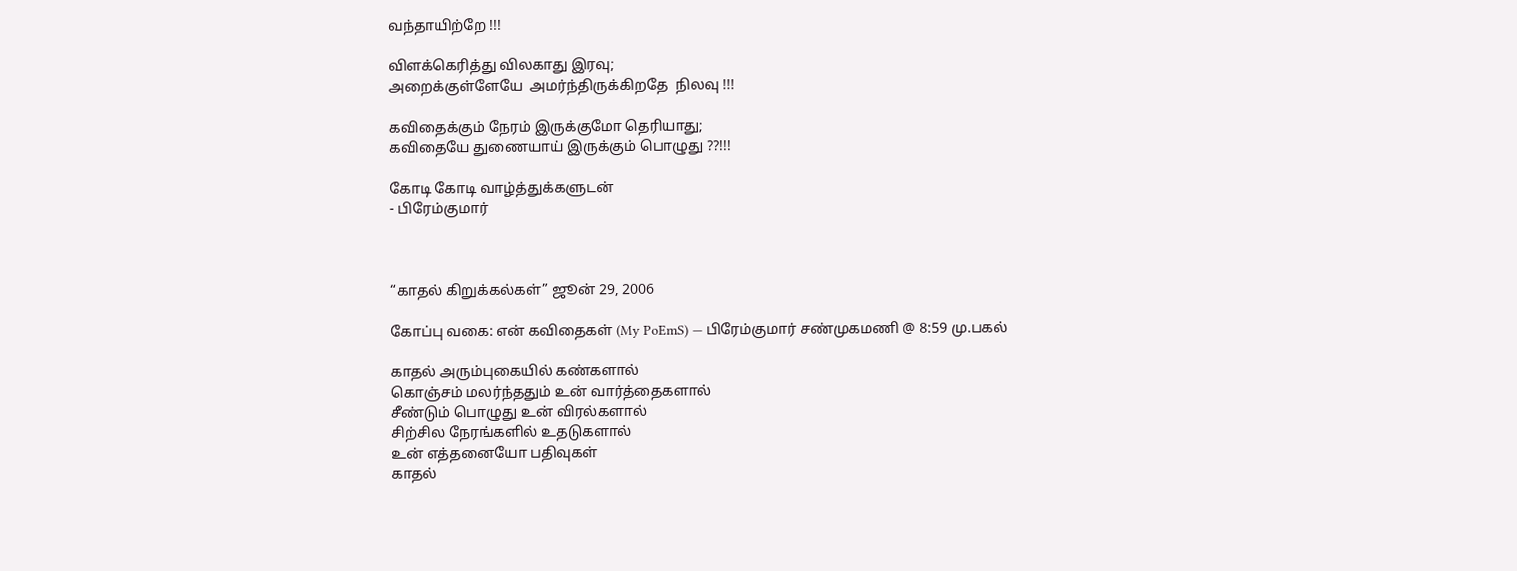வந்தாயிற்றே !!!

விளக்கெரித்து விலகாது இரவு;
அறைக்குள்ளேயே  அமர்ந்திருக்கிறதே  நிலவு !!!

கவிதைக்கும் நேரம் இருக்குமோ தெரியாது;
கவிதையே துணையாய் இருக்கும் பொழுது ??!!!

கோடி கோடி வாழ்த்துக்களுடன்
- பிரேம்குமார்



“காதல் கிறுக்கல்கள்” ஜூன் 29, 2006

கோப்பு வகை: என் கவிதைகள் (My PoEmS) — பிரேம்குமார் சண்முகமணி @ 8:59 மு.பகல்

காதல் அரும்புகையில் கண்களால்
கொஞ்சம் மலர்ந்ததும் உன் வார்த்தைகளால்
சீண்டும் பொழுது உன் விரல்களால்
சிற்சில நேரங்களில் உதடுகளால்
உன் எத்தனையோ பதிவுகள்
காதல்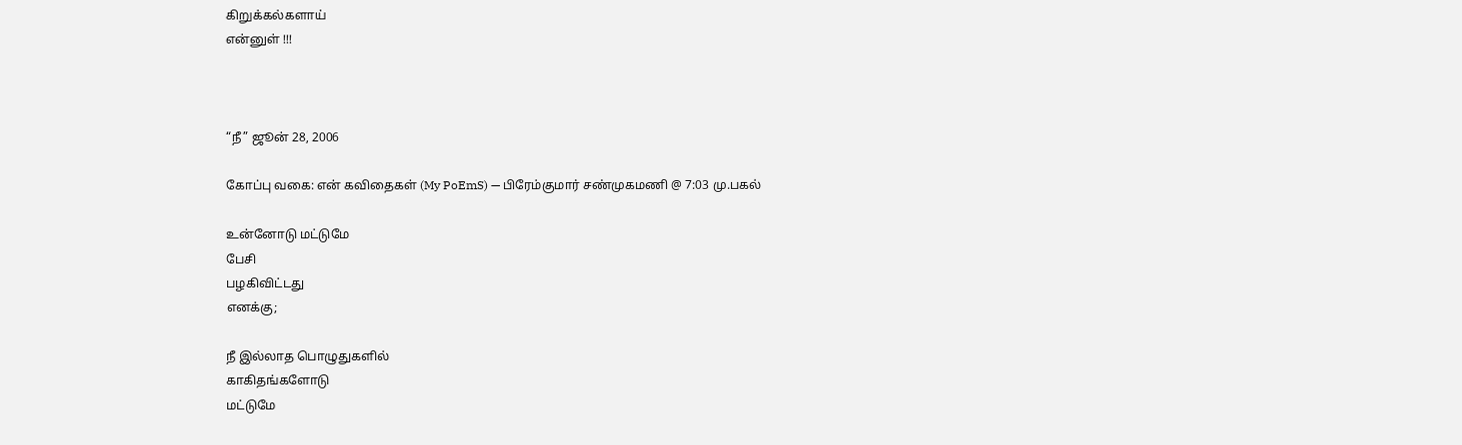கிறுக்கல்களாய்
என்னுள் !!!



“நீ” ஜூன் 28, 2006

கோப்பு வகை: என் கவிதைகள் (My PoEmS) — பிரேம்குமார் சண்முகமணி @ 7:03 மு.பகல்

உன்னோடு மட்டுமே
பேசி
பழகிவிட்டது
எனக்கு;

நீ இல்லாத பொழுதுகளில்
காகிதங்களோடு
மட்டுமே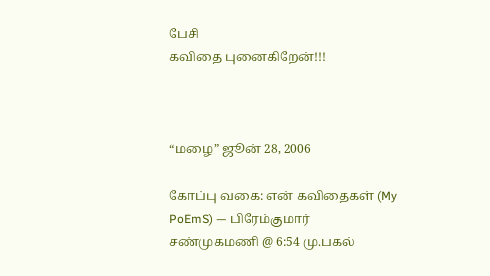பேசி
கவிதை புனைகிறேன்!!!



“மழை” ஜூன் 28, 2006

கோப்பு வகை: என் கவிதைகள் (My PoEmS) — பிரேம்குமார் சண்முகமணி @ 6:54 மு.பகல்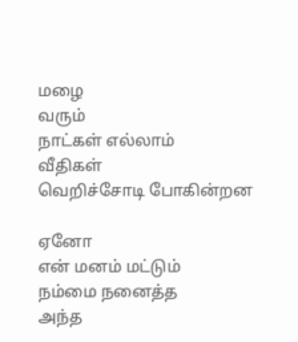மழை
வரும்
நாட்கள் எல்லாம்
வீதிகள்
வெறிச்சோடி போகின்றன

ஏனோ
என் மனம் மட்டும்
நம்மை நனைத்த
அந்த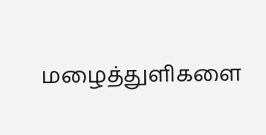மழைத்துளிகளை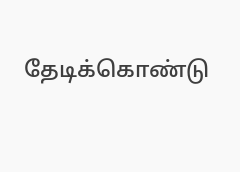தேடிக்கொண்டு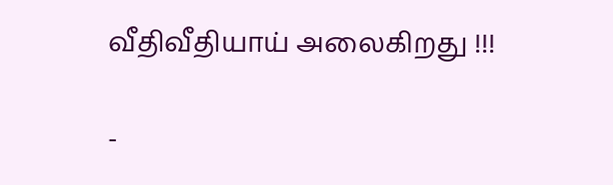வீதிவீதியாய் அலைகிறது !!!

-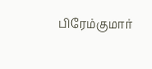பிரேம்குமார்